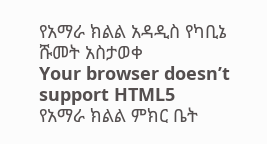የአማራ ክልል አዳዲስ የካቢኔ ሹመት አስታወቀ
Your browser doesn’t support HTML5
የአማራ ክልል ምክር ቤት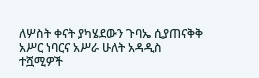ለሦስት ቀናት ያካሄደውን ጉባኤ ሲያጠናቅቅ አሥር ነባርና አሥራ ሁለት አዳዲስ ተሿሚዎች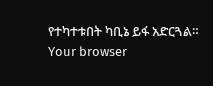የተካተቱበት ካቢኔ ይፋ አድርጓል።
Your browser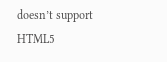doesn’t support HTML5